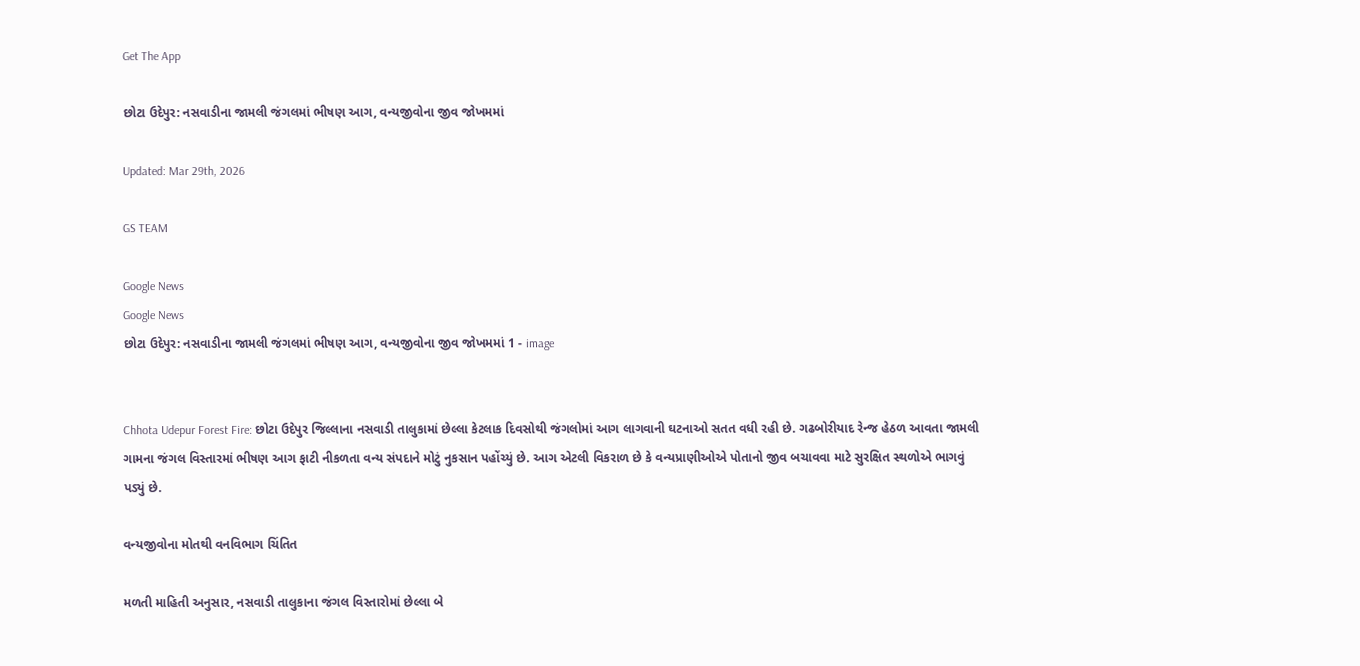Get The App

છોટા ઉદેપુર: નસવાડીના જામલી જંગલમાં ભીષણ આગ, વન્યજીવોના જીવ જોખમમાં

Updated: Mar 29th, 2026

GS TEAM

Google News
Google News
છોટા ઉદેપુર: નસવાડીના જામલી જંગલમાં ભીષણ આગ, વન્યજીવોના જીવ જોખમમાં 1 - image


Chhota Udepur Forest Fire: છોટા ઉદેપુર જિલ્લાના નસવાડી તાલુકામાં છેલ્લા કેટલાક દિવસોથી જંગલોમાં આગ લાગવાની ઘટનાઓ સતત વધી રહી છે. ગઢબોરીયાદ રેન્જ હેઠળ આવતા જામલી ગામના જંગલ વિસ્તારમાં ભીષણ આગ ફાટી નીકળતા વન્ય સંપદાને મોટું નુકસાન પહોંચ્યું છે. આગ એટલી વિકરાળ છે કે વન્યપ્રાણીઓએ પોતાનો જીવ બચાવવા માટે સુરક્ષિત સ્થળોએ ભાગવું પડ્યું છે.

વન્યજીવોના મોતથી વનવિભાગ ચિંતિત

મળતી માહિતી અનુસાર, નસવાડી તાલુકાના જંગલ વિસ્તારોમાં છેલ્લા બે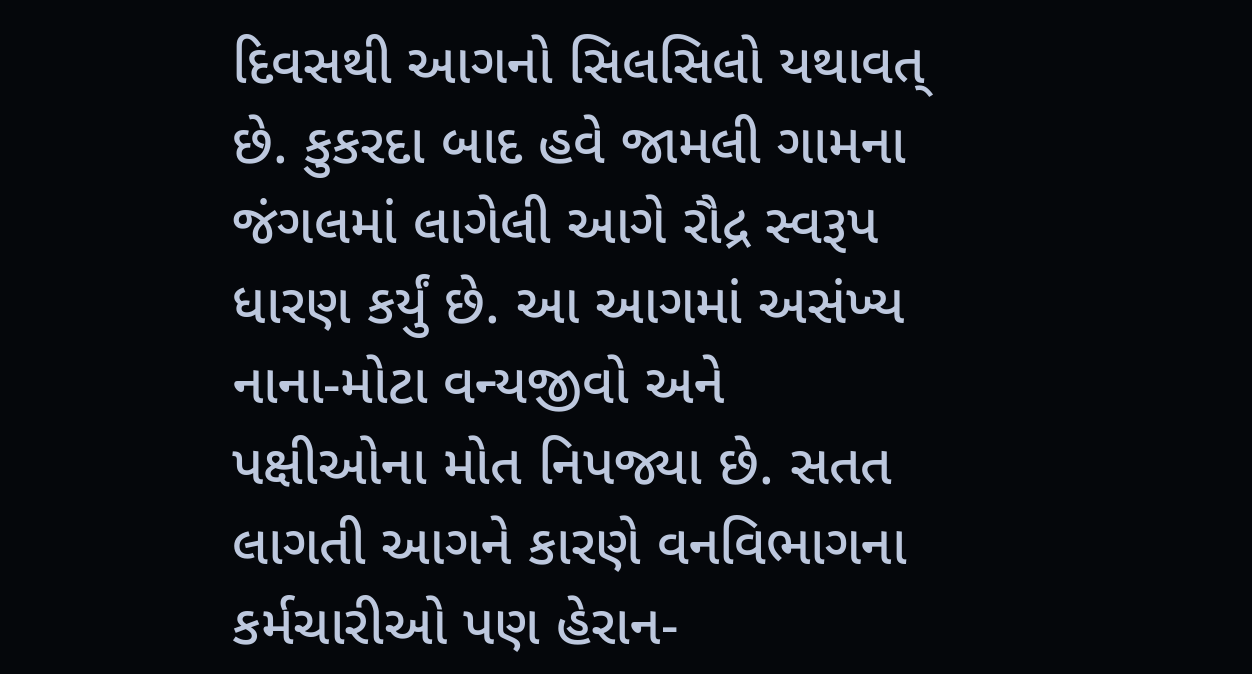દિવસથી આગનો સિલસિલો યથાવત્ છે. કુકરદા બાદ હવે જામલી ગામના જંગલમાં લાગેલી આગે રૌદ્ર સ્વરૂપ ધારણ કર્યું છે. આ આગમાં અસંખ્ય નાના-મોટા વન્યજીવો અને પક્ષીઓના મોત નિપજ્યા છે. સતત લાગતી આગને કારણે વનવિભાગના કર્મચારીઓ પણ હેરાન-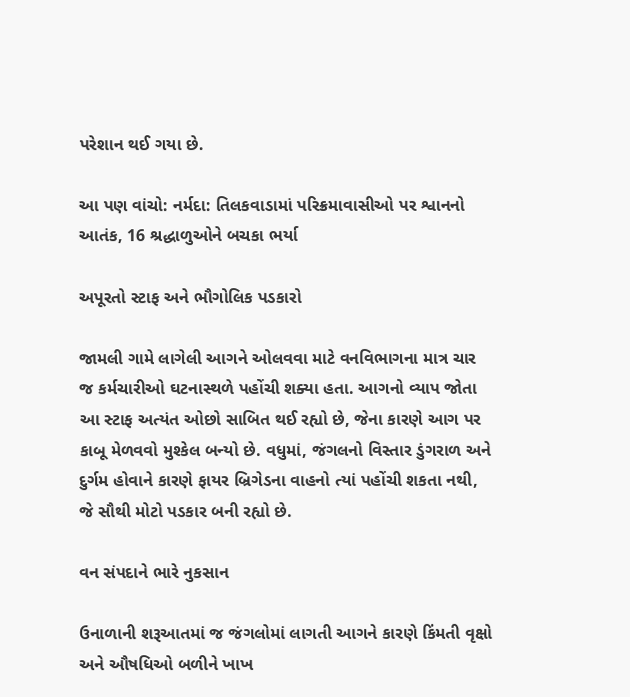પરેશાન થઈ ગયા છે.

આ પણ વાંચો: નર્મદા: તિલકવાડામાં પરિક્રમાવાસીઓ પર શ્વાનનો આતંક, 16 શ્રદ્ધાળુઓને બચકા ભર્યા

અપૂરતો સ્ટાફ અને ભૌગોલિક પડકારો

જામલી ગામે લાગેલી આગને ઓલવવા માટે વનવિભાગના માત્ર ચાર જ કર્મચારીઓ ઘટનાસ્થળે પહોંચી શક્યા હતા. આગનો વ્યાપ જોતા આ સ્ટાફ અત્યંત ઓછો સાબિત થઈ રહ્યો છે, જેના કારણે આગ પર કાબૂ મેળવવો મુશ્કેલ બન્યો છે. વધુમાં, જંગલનો વિસ્તાર ડુંગરાળ અને દુર્ગમ હોવાને કારણે ફાયર બ્રિગેડના વાહનો ત્યાં પહોંચી શકતા નથી, જે સૌથી મોટો પડકાર બની રહ્યો છે.

વન સંપદાને ભારે નુકસાન

ઉનાળાની શરૂઆતમાં જ જંગલોમાં લાગતી આગને કારણે કિંમતી વૃક્ષો અને ઔષધિઓ બળીને ખાખ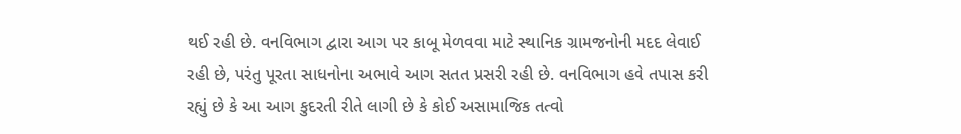થઈ રહી છે. વનવિભાગ દ્વારા આગ પર કાબૂ મેળવવા માટે સ્થાનિક ગ્રામજનોની મદદ લેવાઈ રહી છે, પરંતુ પૂરતા સાધનોના અભાવે આગ સતત પ્રસરી રહી છે. વનવિભાગ હવે તપાસ કરી રહ્યું છે કે આ આગ કુદરતી રીતે લાગી છે કે કોઈ અસામાજિક તત્વો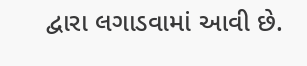દ્વારા લગાડવામાં આવી છે.